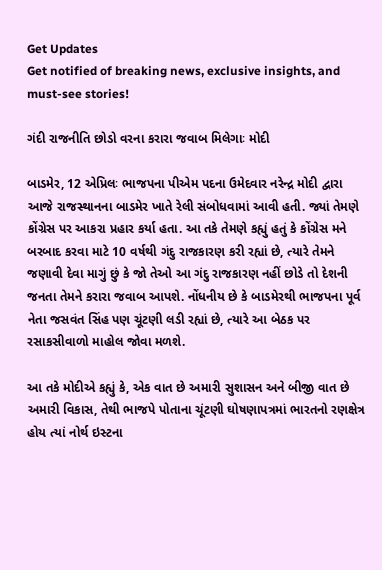Get Updates
Get notified of breaking news, exclusive insights, and must-see stories!

ગંદી રાજનીતિ છોડો વરના કરારા જવાબ મિલેગાઃ મોદી

બાડમેર, 12 એપ્રિલઃ ભાજપના પીએમ પદના ઉમેદવાર નરેન્દ્ર મોદી દ્વારા આજે રાજસ્થાનના બાડમેર ખાતે રેલી સંબોધવામાં આવી હતી. જ્યાં તેમણે કોંગ્રેસ પર આકરા પ્રહાર કર્યા હતા. આ તકે તેમણે કહ્યું હતું કે કોંગ્રેસ મને બરબાદ કરવા માટે 10 વર્ષથી ગંદુ રાજકારણ કરી રહ્યાં છે, ત્યારે તેમને જણાવી દેવા માગું છું કે જો તેઓ આ ગંદુ રાજકારણ નહીં છોડે તો દેશની જનતા તેમને કરારા જવાબ આપશે. નોંધનીય છે કે બાડમેરથી ભાજપના પૂર્વ નેતા જસવંત સિંહ પણ ચૂંટણી લડી રહ્યાં છે, ત્યારે આ બેઠક પર રસાકસીવાળો માહોલ જોવા મળશે.

આ તકે મોદીએ કહ્યું કે, એક વાત છે અમારી સુશાસન અને બીજી વાત છે અમારી વિકાસ, તેથી ભાજપે પોતાના ચૂંટણી ઘોષણાપત્રમાં ભારતનો રણક્ષેત્ર હોય ત્યાં નોર્થ ઇસ્ટના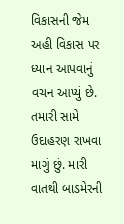વિકાસની જેમ અહી વિકાસ પર ધ્યાન આપવાનું વચન આપ્યું છે. તમારી સામે ઉદાહરણ રાખવા માગું છું. મારી વાતથી બાડમેરની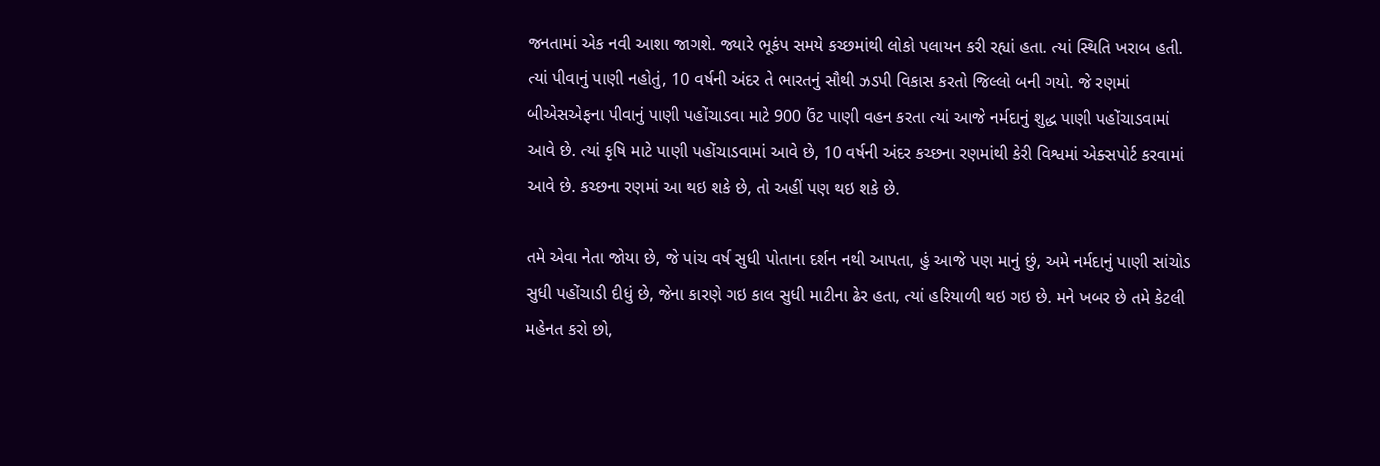જનતામાં એક નવી આશા જાગશે. જ્યારે ભૂકંપ સમયે કચ્છમાંથી લોકો પલાયન કરી રહ્યાં હતા. ત્યાં સ્થિતિ ખરાબ હતી. ત્યાં પીવાનું પાણી નહોતું, 10 વર્ષની અંદર તે ભારતનું સૌથી ઝડપી વિકાસ કરતો જિલ્લો બની ગયો. જે રણમાં બીએસએફના પીવાનું પાણી પહોંચાડવા માટે 900 ઉંટ પાણી વહન કરતા ત્યાં આજે નર્મદાનું શુદ્ધ પાણી પહોંચાડવામાં આવે છે. ત્યાં કૃષિ માટે પાણી પહોંચાડવામાં આવે છે, 10 વર્ષની અંદર કચ્છના રણમાંથી કેરી વિશ્વમાં એક્સપોર્ટ કરવામાં આવે છે. કચ્છના રણમાં આ થઇ શકે છે, તો અહીં પણ થઇ શકે છે.

તમે એવા નેતા જોયા છે, જે પાંચ વર્ષ સુધી પોતાના દર્શન નથી આપતા, હું આજે પણ માનું છું, અમે નર્મદાનું પાણી સાંચોડ સુધી પહોંચાડી દીધું છે, જેના કારણે ગઇ કાલ સુધી માટીના ઢેર હતા, ત્યાં હરિયાળી થઇ ગઇ છે. મને ખબર છે તમે કેટલી મહેનત કરો છો,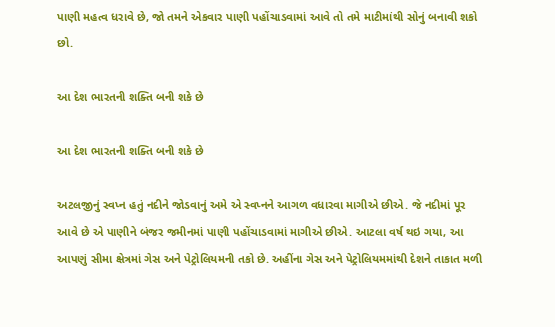પાણી મહત્વ ધરાવે છે, જો તમને એકવાર પાણી પહોંચાડવામાં આવે તો તમે માટીમાંથી સોનું બનાવી શકો છો.

આ દેશ ભારતની શક્તિ બની શકે છે

આ દેશ ભારતની શક્તિ બની શકે છે

અટલજીનું સ્વપ્ન હતું નદીને જોડવાનું અમે એ સ્વપ્નને આગળ વધારવા માગીએ છીએ. જે નદીમાં પૂર આવે છે એ પાણીને બંજર જમીનમાં પાણી પહોંચાડવામાં માગીએ છીએ. આટલા વર્ષ થઇ ગયા, આ આપણું સીમા ક્ષેત્રમાં ગેસ અને પેટ્રોલિયમની તકો છે. અહીંના ગેસ અને પેટ્રોલિયમમાંથી દેશને તાકાત મળી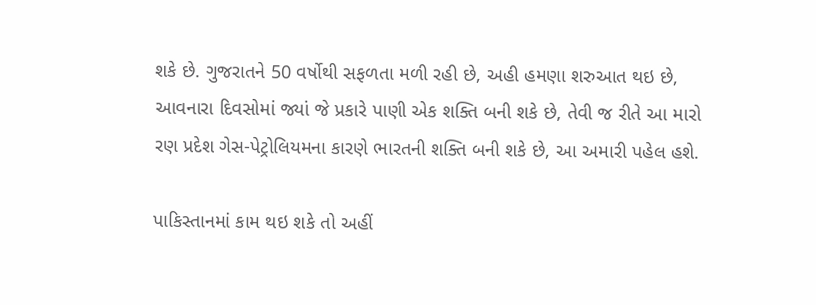શકે છે. ગુજરાતને 50 વર્ષોથી સફળતા મળી રહી છે, અહી હમણા શરુઆત થઇ છે, આવનારા દિવસોમાં જ્યાં જે પ્રકારે પાણી એક શક્તિ બની શકે છે, તેવી જ રીતે આ મારો રણ પ્રદેશ ગેસ-પેટ્રોલિયમના કારણે ભારતની શક્તિ બની શકે છે, આ અમારી પહેલ હશે.

પાકિસ્તાનમાં કામ થઇ શકે તો અહીં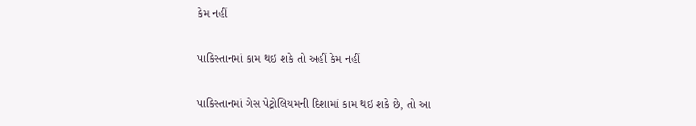કેમ નહીં

પાકિસ્તાનમાં કામ થઇ શકે તો અહીં કેમ નહીં

પાકિસ્તાનમાં ગેસ પેટ્રોલિયમની દિશામાં કામ થઇ શકે છે, તો આ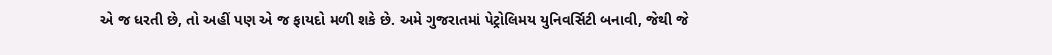એ જ ધરતી છે, તો અહીં પણ એ જ ફાયદો મળી શકે છે. અમે ગુજરાતમાં પેટ્રોલિમય યુનિવર્સિટી બનાવી, જેથી જે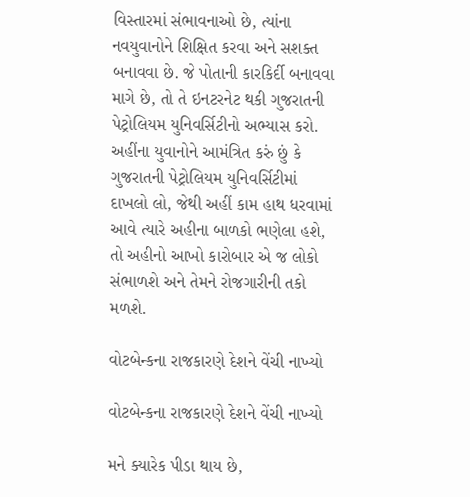વિસ્તારમાં સંભાવનાઓ છે, ત્યાંના નવયુવાનોને શિક્ષિત કરવા અને સશક્ત બનાવવા છે. જે પોતાની કારકિર્દી બનાવવા માગે છે, તો તે ઇનટરનેટ થકી ગુજરાતની પેટ્રોલિયમ યુનિવર્સિટીનો અભ્યાસ કરો. અહીંના યુવાનોને આમંત્રિત કરું છું કે ગુજરાતની પેટ્રોલિયમ યુનિવર્સિટીમાં દાખલો લો, જેથી અહીં કામ હાથ ધરવામાં આવે ત્યારે અહીના બાળકો ભણેલા હશે, તો અહીનો આખો કારોબાર એ જ લોકો સંભાળશે અને તેમને રોજગારીની તકો મળશે.

વોટબેન્કના રાજકારણે દેશને વેંચી નાખ્યો

વોટબેન્કના રાજકારણે દેશને વેંચી નાખ્યો

મને ક્યારેક પીડા થાય છે,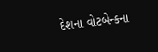દેશના વોટબેન્કના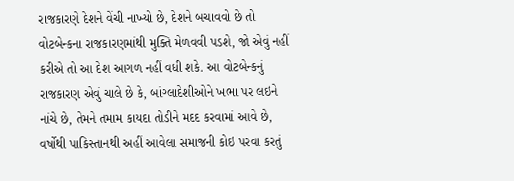રાજકારણે દેશને વેંચી નાખ્યો છે, દેશને બચાવવો છે તો વોટબેન્કના રાજકારણમાંથી મુક્તિ મેળવવી પડશે, જો એવું નહીં કરીએ તો આ દેશ આગળ નહીં વધી શકે. આ વોટબેન્કનું રાજકારણ એવું ચાલે છે કે, બાંગ્લાદેશીઓને ખભા પર લઇને નાંચે છે, તેમને તમામ કાયદા તોડીને મદદ કરવામાં આવે છે, વર્ષોથી પાકિસ્તાનથી અહીં આવેલા સમાજની કોઇ પરવા કરતું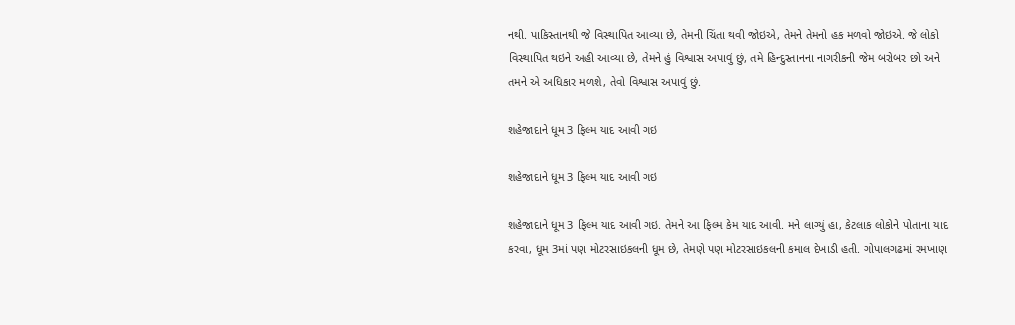નથી. પાકિસ્તાનથી જે વિસ્થાપિત આવ્યા છે, તેમની ચિંતા થવી જોઇએ, તેમને તેમનો હક મળવો જોઇએ. જે લોકો વિસ્થાપિત થઇને અહી આવ્યા છે, તેમને હું વિશ્વાસ અપાવું છું, તમે હિન્દુસ્તાનના નાગરીકની જેમ બરોબર છો અને તમને એ અધિકાર મળશે, તેવો વિશ્વાસ અપાવું છું.

શહેજાદાને ધૂમ 3 ફિલ્મ યાદ આવી ગઇ

શહેજાદાને ધૂમ 3 ફિલ્મ યાદ આવી ગઇ

શહેજાદાને ધૂમ 3 ફિલ્મ યાદ આવી ગઇ. તેમને આ ફિલ્મ કેમ યાદ આવી. મને લાગ્યું હા, કેટલાક લોકોને પોતાના યાદ કરવા, ધૂમ 3માં પણ મોટરસાઇકલની ધૂમ છે, તેમણે પણ મોટરસાઇકલની કમાલ દેખાડી હતી. ગોપાલગઢમાં રમખાણ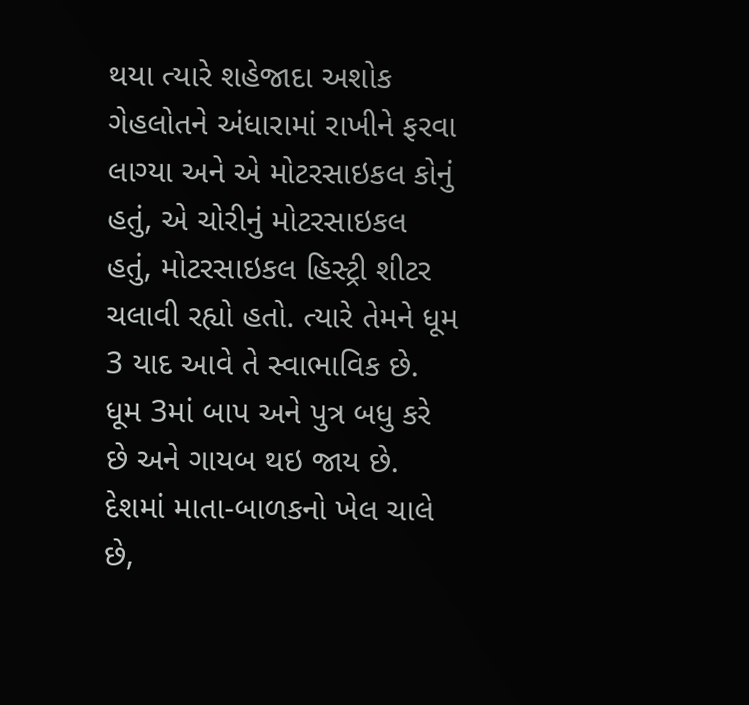થયા ત્યારે શહેજાદા અશોક ગેહલોતને અંધારામાં રાખીને ફરવા લાગ્યા અને એ મોટરસાઇકલ કોનું હતું, એ ચોરીનું મોટરસાઇકલ હતું, મોટરસાઇકલ હિસ્ટ્રી શીટર ચલાવી રહ્યો હતો. ત્યારે તેમને ધૂમ 3 યાદ આવે તે સ્વાભાવિક છે. ધૂમ 3માં બાપ અને પુત્ર બધુ કરે છે અને ગાયબ થઇ જાય છે. દેશમાં માતા-બાળકનો ખેલ ચાલે છે,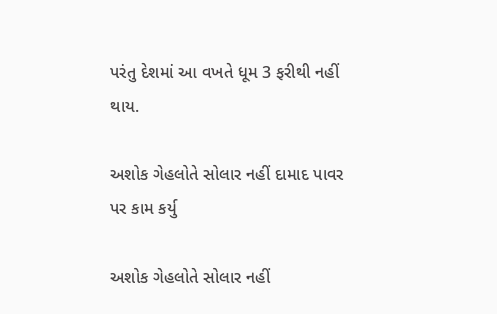પરંતુ દેશમાં આ વખતે ધૂમ 3 ફરીથી નહીં થાય.

અશોક ગેહલોતે સોલાર નહીં દામાદ પાવર પર કામ કર્યુ

અશોક ગેહલોતે સોલાર નહીં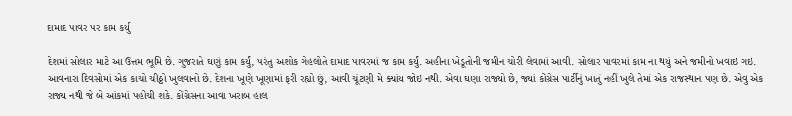દામાદ પાવર પર કામ કર્યુ

દેશમાં સોલાર માટે આ ઉત્તમ ભૂમિ છે. ગુજરાતે ઘણું કામ કર્યું, પરંતુ અશોક ગેહલોતે દામાદ પાવરમાં જ કામ કર્યું. અહીના ખેડૂતોની જમીન ચોરી લેવામાં આવી. સોલાર પાવરમાં કામ ના થયું અને જમીનો ખવાઇ ગઇ. આવનારા દિવસોમાં એક કાચો ચીઠ્ઠો ખુલવાનો છે. દેશના ખૂણે ખૂણામાં ફરી રહ્યો છું, આવી ચૂંટણી મે ક્યાંય જોઇ નથી. એવા ઘણા રાજ્યો છે, જ્યાં કોંગ્રેસ પાર્ટીનું ખાતું નહીં ખુલે તેમાં એક રાજસ્થાન પણ છે. એવુ એક રાજ્ય નથી જે બે આંકમાં પહોંચી શકે. કોંગ્રેસના આવા ખરાબ હાલ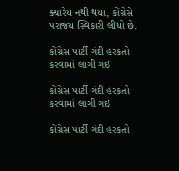ક્યારેય નથી થયા, કોંગ્રેસે પરાજય સ્વિકારી લીધો છે.

કોંગ્રેસ પાર્ટી ગંદી હરકતો કરવામાં લાગી ગઇ

કોંગ્રેસ પાર્ટી ગંદી હરકતો કરવામાં લાગી ગઇ

કોંગ્રેસ પાર્ટી ગંદી હરકતો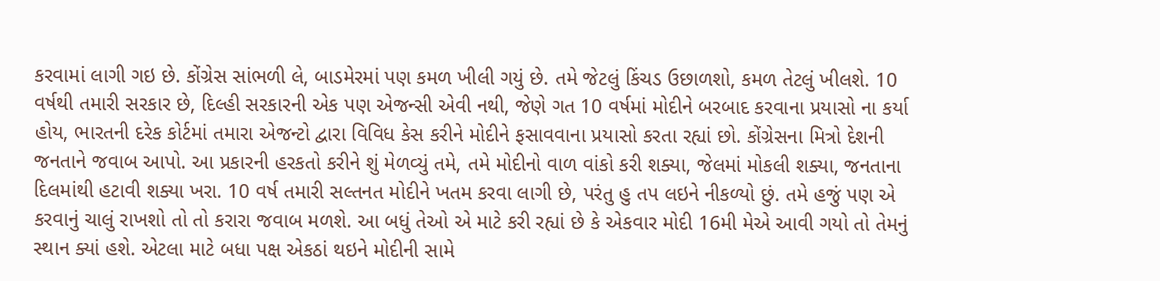કરવામાં લાગી ગઇ છે. કોંગ્રેસ સાંભળી લે, બાડમેરમાં પણ કમળ ખીલી ગયું છે. તમે જેટલું કિંચડ ઉછાળશો, કમળ તેટલું ખીલશે. 10 વર્ષથી તમારી સરકાર છે, દિલ્હી સરકારની એક પણ એજન્સી એવી નથી, જેણે ગત 10 વર્ષમાં મોદીને બરબાદ કરવાના પ્રયાસો ના કર્યા હોય, ભારતની દરેક કોર્ટમાં તમારા એજન્ટો દ્વારા વિવિધ કેસ કરીને મોદીને ફસાવવાના પ્રયાસો કરતા રહ્યાં છો. કોંગ્રેસના મિત્રો દેશની જનતાને જવાબ આપો. આ પ્રકારની હરકતો કરીને શું મેળવ્યું તમે, તમે મોદીનો વાળ વાંકો કરી શક્યા, જેલમાં મોકલી શક્યા, જનતાના દિલમાંથી હટાવી શક્યા ખરા. 10 વર્ષ તમારી સલ્તનત મોદીને ખતમ કરવા લાગી છે, પરંતુ હુ તપ લઇને નીકળ્યો છું. તમે હજું પણ એ કરવાનું ચાલું રાખશો તો તો કરારા જવાબ મળશે. આ બધું તેઓ એ માટે કરી રહ્યાં છે કે એકવાર મોદી 16મી મેએ આવી ગયો તો તેમનું સ્થાન ક્યાં હશે. એટલા માટે બધા પક્ષ એકઠાં થઇને મોદીની સામે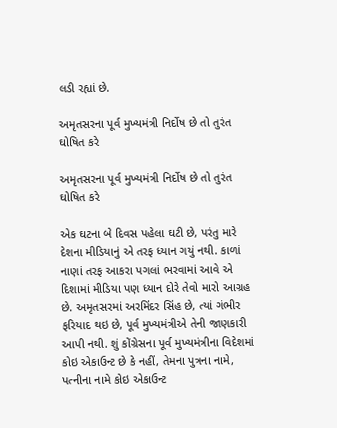લડી રહ્યાં છે.

અમૃતસરના પૂર્વ મુખ્યમંત્રી નિર્દોષ છે તો તુરંત ઘોષિત કરે

અમૃતસરના પૂર્વ મુખ્યમંત્રી નિર્દોષ છે તો તુરંત ઘોષિત કરે

એક ઘટના બે દિવસ પહેલા ઘટી છે, પરંતુ મારે દેશના મીડિયાનું એ તરફ ધ્યાન ગયું નથી. કાળાં નાણાં તરફ આકરા પગલાં ભરવામાં આવે એ દિશામાં મીડિયા પણ ધ્યાન દોરે તેવો મારો આગ્રહ છે. અમૃતસરમાં અરમિંદર સિંહ છે, ત્યાં ગંભીર ફરિયાદ થઇ છે, પૂર્વ મુખ્યમંત્રીએ તેની જાણકારી આપી નથી. શું કોંગ્રેસના પૂર્વ મુખ્યમંત્રીના વિદેશમાં કોઇ એકાઉન્ટ છે કે નહીં, તેમના પુત્રના નામે, પત્નીના નામે કોઇ એકાઉન્ટ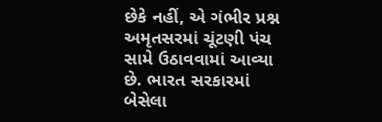છેકે નહીં, એ ગંભીર પ્રશ્ન અમૃતસરમાં ચૂંટણી પંચ સામે ઉઠાવવામાં આવ્યા છે. ભારત સરકારમાં બેસેલા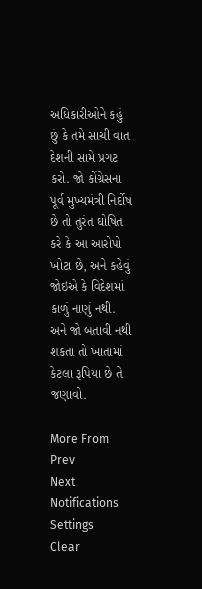અધિકારીઓને કહું છું કે તમે સાચી વાત દેશની સામે પ્રગટ કરો. જો કોંગ્રેસના પૂર્વ મુખ્યમંત્રી નિર્દોષ છે તો તુરંત ઘોષિત કરે કે આ આરોપો ખોટા છે, અને કહેવું જોઇએ કે વિદેશમાં કાળું નાણું નથી. અને જો બતાવી નથી શકતા તો ખાતામાં કેટલા રૂપિયા છે તે જણાવો.

More From
Prev
Next
Notifications
Settings
Clear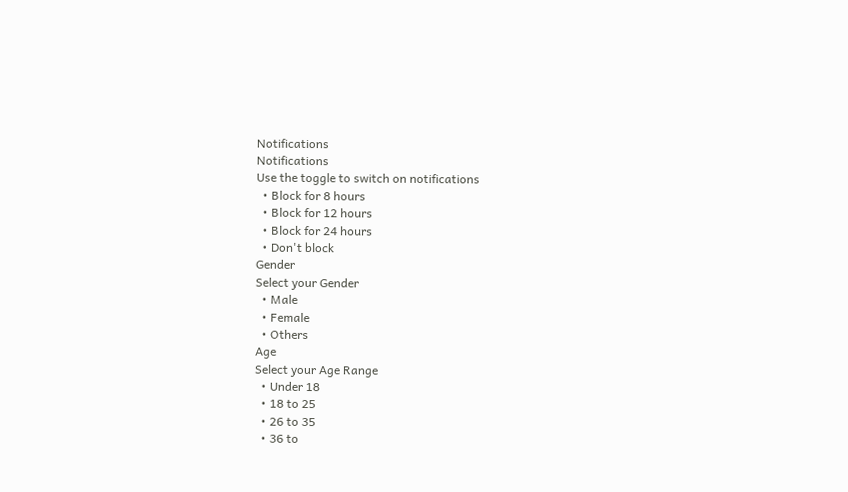Notifications
Notifications
Use the toggle to switch on notifications
  • Block for 8 hours
  • Block for 12 hours
  • Block for 24 hours
  • Don't block
Gender
Select your Gender
  • Male
  • Female
  • Others
Age
Select your Age Range
  • Under 18
  • 18 to 25
  • 26 to 35
  • 36 to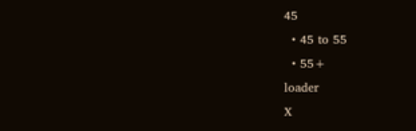45
  • 45 to 55
  • 55+
loader
X